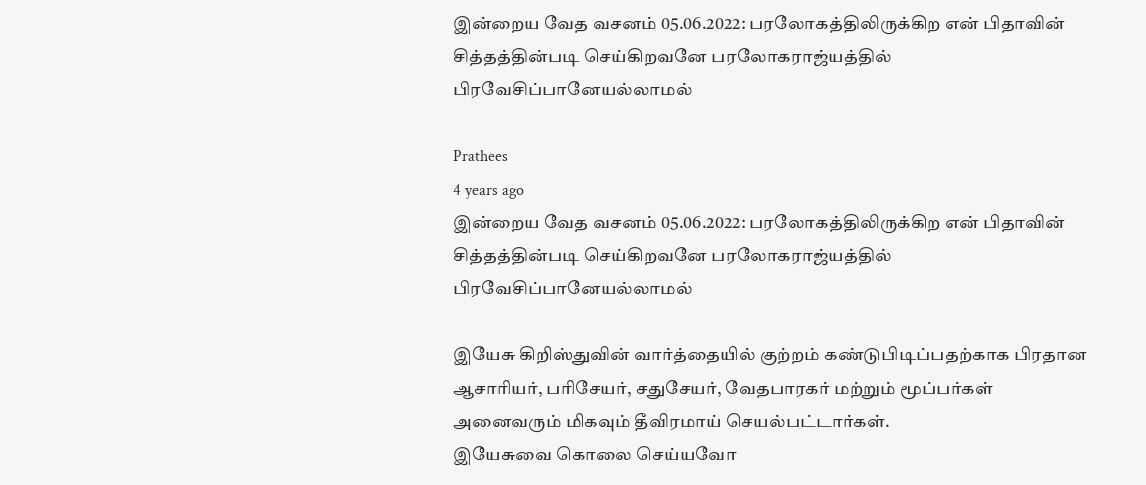இன்றைய வேத வசனம் 05.06.2022: பரலோகத்திலிருக்கிற என் பிதாவின் சித்தத்தின்படி செய்கிறவனே பரலோகராஜ்யத்தில் பிரவேசிப்பானேயல்லாமல்

Prathees
4 years ago
இன்றைய வேத வசனம் 05.06.2022: பரலோகத்திலிருக்கிற என் பிதாவின் சித்தத்தின்படி செய்கிறவனே பரலோகராஜ்யத்தில் பிரவேசிப்பானேயல்லாமல்

இயேசு கிறிஸ்துவின் வார்த்தையில் குற்றம் கண்டுபிடிப்பதற்காக பிரதான ஆசாரியர், பரிசேயர், சதுசேயர், வேதபாரகர் மற்றும் மூப்பர்கள் அனைவரும் மிகவும் தீவிரமாய் செயல்பட்டார்கள்.
இயேசுவை கொலை செய்யவோ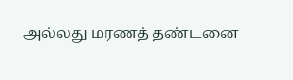அல்லது மரணத் தண்டனை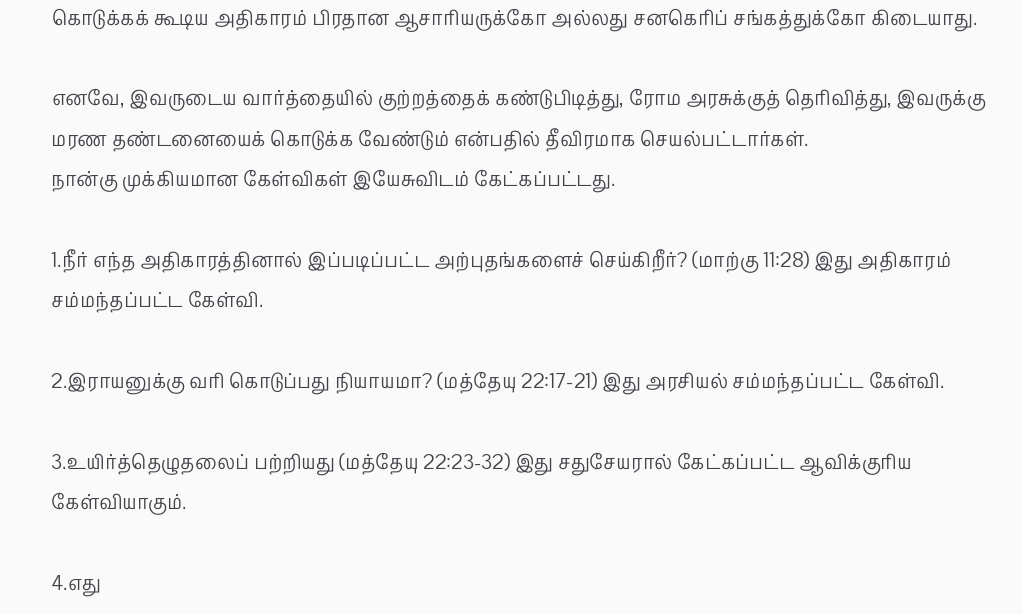கொடுக்கக் கூடிய அதிகாரம் பிரதான ஆசாரியருக்கோ அல்லது சனகெரிப் சங்கத்துக்கோ கிடையாது.

எனவே, இவருடைய வார்த்தையில் குற்றத்தைக் கண்டுபிடித்து, ரோம அரசுக்குத் தெரிவித்து, இவருக்கு மரண தண்டனையைக் கொடுக்க வேண்டும் என்பதில் தீவிரமாக செயல்பட்டார்கள்.
நான்கு முக்கியமான கேள்விகள் இயேசுவிடம் கேட்கப்பட்டது.

1.நீர் எந்த அதிகாரத்தினால் இப்படிப்பட்ட அற்புதங்களைச் செய்கிறீர்? (மாற்கு 11:28) இது அதிகாரம் சம்மந்தப்பட்ட கேள்வி.

2.இராயனுக்கு வரி கொடுப்பது நியாயமா? (மத்தேயு 22:17-21) இது அரசியல் சம்மந்தப்பட்ட கேள்வி.

3.உயிர்த்தெழுதலைப் பற்றியது (மத்தேயு 22:23-32) இது சதுசேயரால் கேட்கப்பட்ட ஆவிக்குரிய கேள்வியாகும்.

4.எது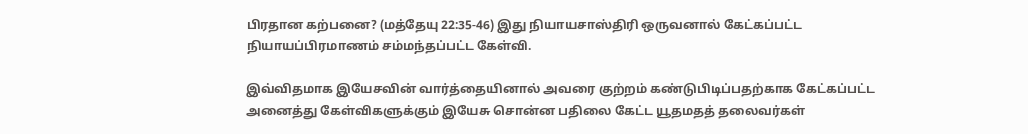பிரதான கற்பனை? (மத்தேயு 22:35-46) இது நியாயசாஸ்திரி ஒருவனால் கேட்கப்பட்ட நியாயப்பிரமாணம் சம்மந்தப்பட்ட கேள்வி.

இவ்விதமாக இயேசவின் வார்த்தையினால் அவரை குற்றம் கண்டுபிடிப்பதற்காக கேட்கப்பட்ட அனைத்து கேள்விகளுக்கும் இயேசு சொன்ன பதிலை கேட்ட யூதமதத் தலைவர்கள்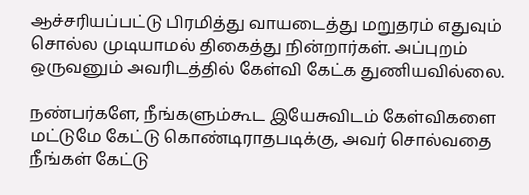ஆச்சரியப்பட்டு பிரமித்து வாயடைத்து மறுதரம் எதுவும் சொல்ல முடியாமல் திகைத்து நின்றார்கள். அப்புறம் ஒருவனும் அவரிடத்தில் கேள்வி கேட்க துணியவில்லை.

நண்பர்களே, நீங்களும்கூட இயேசுவிடம் கேள்விகளை மட்டுமே கேட்டு கொண்டிராதபடிக்கு, அவர் சொல்வதை நீங்கள் கேட்டு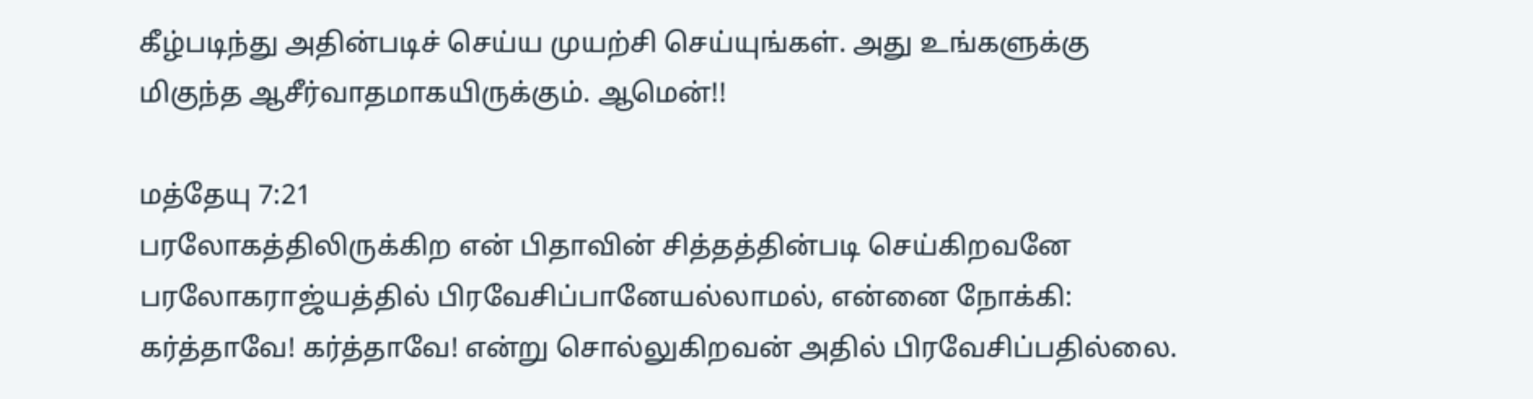கீழ்படிந்து அதின்படிச் செய்ய முயற்சி செய்யுங்கள். அது உங்களுக்கு மிகுந்த ஆசீர்வாதமாகயிருக்கும். ஆமென்!!

மத்தேயு 7:21
பரலோகத்திலிருக்கிற என் பிதாவின் சித்தத்தின்படி செய்கிறவனே பரலோகராஜ்யத்தில் பிரவேசிப்பானேயல்லாமல், என்னை நோக்கி: கர்த்தாவே! கர்த்தாவே! என்று சொல்லுகிறவன் அதில் பிரவேசிப்பதில்லை.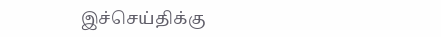இச்செய்திக்கு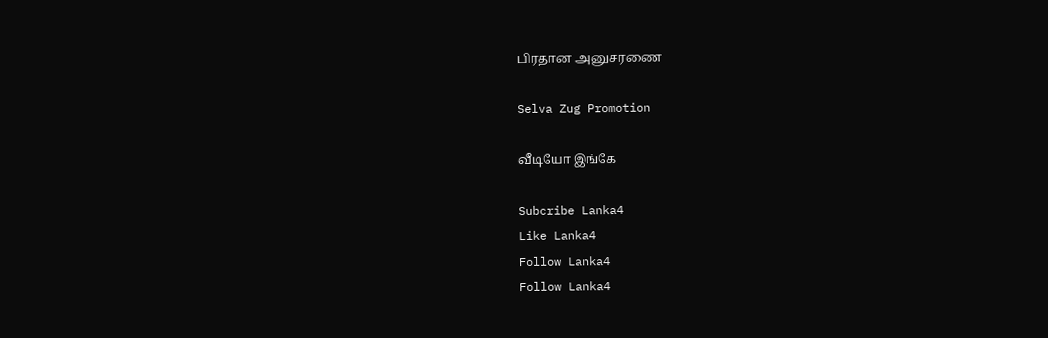பிரதான அனுசரணை

Selva Zug Promotion

வீடியோ இங்கே

Subcribe Lanka4
Like Lanka4
Follow Lanka4
Follow Lanka4